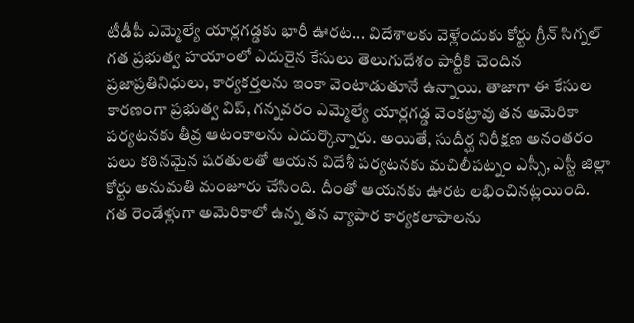టీడీపీ ఎమ్మెల్యే యార్లగడ్డకు భారీ ఊరట... విదేశాలకు వెళ్లేందుకు కోర్టు గ్రీన్ సిగ్నల్
గత ప్రభుత్వ హయాంలో ఎదురైన కేసులు తెలుగుదేశం పార్టీకి చెందిన ప్రజాప్రతినిధులు, కార్యకర్తలను ఇంకా వెంటాడుతూనే ఉన్నాయి. తాజాగా ఈ కేసుల కారణంగా ప్రభుత్వ విప్, గన్నవరం ఎమ్మెల్యే యార్లగడ్డ వెంకట్రావు తన అమెరికా పర్యటనకు తీవ్ర ఆటంకాలను ఎదుర్కొన్నారు. అయితే, సుదీర్ఘ నిరీక్షణ అనంతరం పలు కఠినమైన షరతులతో ఆయన విదేశీ పర్యటనకు మచిలీపట్నం ఎస్సీ, ఎస్టీ జిల్లా కోర్టు అనుమతి మంజూరు చేసింది. దీంతో ఆయనకు ఊరట లభించినట్లయింది.
గత రెండేళ్లుగా అమెరికాలో ఉన్న తన వ్యాపార కార్యకలాపాలను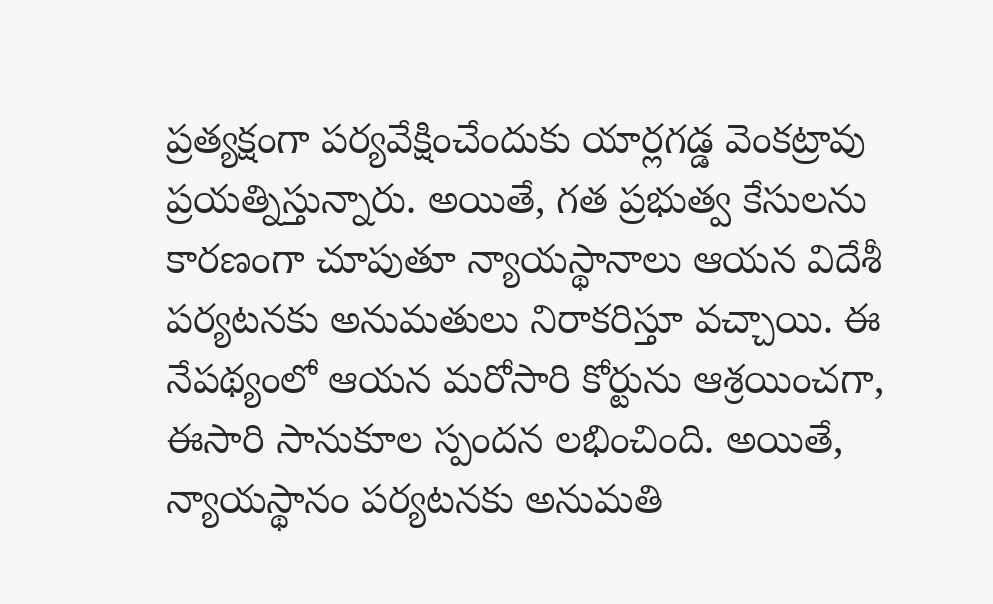ప్రత్యక్షంగా పర్యవేక్షించేందుకు యార్లగడ్డ వెంకట్రావు ప్రయత్నిస్తున్నారు. అయితే, గత ప్రభుత్వ కేసులను కారణంగా చూపుతూ న్యాయస్థానాలు ఆయన విదేశీ పర్యటనకు అనుమతులు నిరాకరిస్తూ వచ్చాయి. ఈ నేపథ్యంలో ఆయన మరోసారి కోర్టును ఆశ్రయించగా, ఈసారి సానుకూల స్పందన లభించింది. అయితే, న్యాయస్థానం పర్యటనకు అనుమతి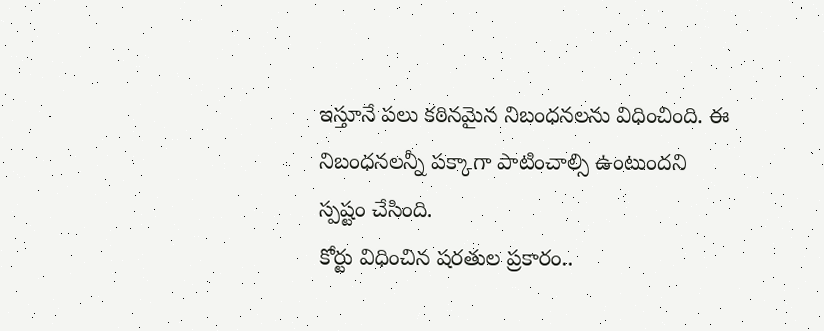ఇస్తూనే పలు కఠినమైన నిబంధనలను విధించింది. ఈ నిబంధనలన్నీ పక్కాగా పాటించాల్సి ఉంటుందని స్పష్టం చేసింది.
కోర్టు విధించిన షరతుల ప్రకారం..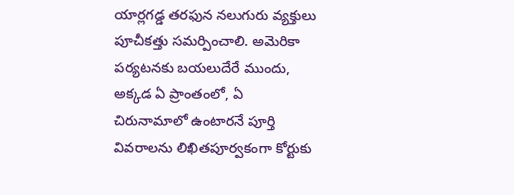యార్లగడ్డ తరఫున నలుగురు వ్యక్తులు పూచీకత్తు సమర్పించాలి. అమెరికా పర్యటనకు బయలుదేరే ముందు, అక్కడ ఏ ప్రాంతంలో, ఏ చిరునామాలో ఉంటారనే పూర్తి వివరాలను లిఖితపూర్వకంగా కోర్టుకు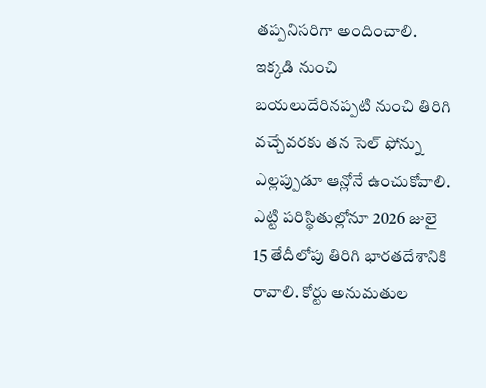తప్పనిసరిగా అందించాలి. ఇక్కడి నుంచి బయలుదేరినప్పటి నుంచి తిరిగి వచ్చేవరకు తన సెల్ ఫోన్ను ఎల్లప్పుడూ ఆన్లోనే ఉంచుకోవాలి. ఎట్టి పరిస్థితుల్లోనూ 2026 జులై 15 తేదీలోపు తిరిగి భారతదేశానికి రావాలి. కోర్టు అనుమతుల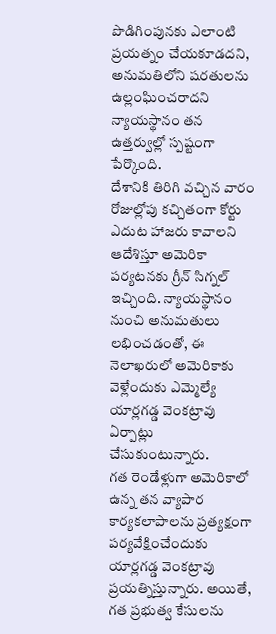పొడిగింపునకు ఎలాంటి ప్రయత్నం చేయకూడదని, అనుమతిలోని షరతులను ఉల్లంఘించరాదని న్యాయస్థానం తన ఉత్తర్వుల్లో స్పష్టంగా పేర్కొంది.
దేశానికి తిరిగి వచ్చిన వారం రోజుల్లోపు కచ్చితంగా కోర్టు ఎదుట హాజరు కావాలని ఆదేశిస్తూ అమెరికా పర్యటనకు గ్రీన్ సిగ్నల్ ఇచ్చింది. న్యాయస్థానం నుంచి అనుమతులు లభించడంతో, ఈ నెలాఖరులో అమెరికాకు వెళ్లేందుకు ఎమ్మెల్యే యార్లగడ్డ వెంకట్రావు ఏర్పాట్లు చేసుకుంటున్నారు.
గత రెండేళ్లుగా అమెరికాలో ఉన్న తన వ్యాపార కార్యకలాపాలను ప్రత్యక్షంగా పర్యవేక్షించేందుకు యార్లగడ్డ వెంకట్రావు ప్రయత్నిస్తున్నారు. అయితే, గత ప్రభుత్వ కేసులను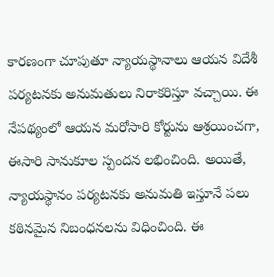కారణంగా చూపుతూ న్యాయస్థానాలు ఆయన విదేశీ పర్యటనకు అనుమతులు నిరాకరిస్తూ వచ్చాయి. ఈ నేపథ్యంలో ఆయన మరోసారి కోర్టును ఆశ్రయించగా, ఈసారి సానుకూల స్పందన లభించింది. అయితే, న్యాయస్థానం పర్యటనకు అనుమతి ఇస్తూనే పలు కఠినమైన నిబంధనలను విధించింది. ఈ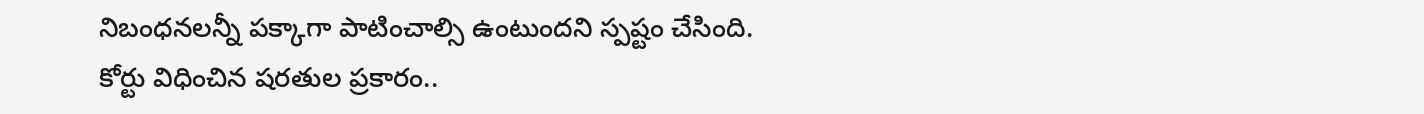నిబంధనలన్నీ పక్కాగా పాటించాల్సి ఉంటుందని స్పష్టం చేసింది.
కోర్టు విధించిన షరతుల ప్రకారం..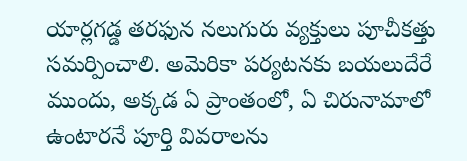యార్లగడ్డ తరఫున నలుగురు వ్యక్తులు పూచీకత్తు సమర్పించాలి. అమెరికా పర్యటనకు బయలుదేరే ముందు, అక్కడ ఏ ప్రాంతంలో, ఏ చిరునామాలో ఉంటారనే పూర్తి వివరాలను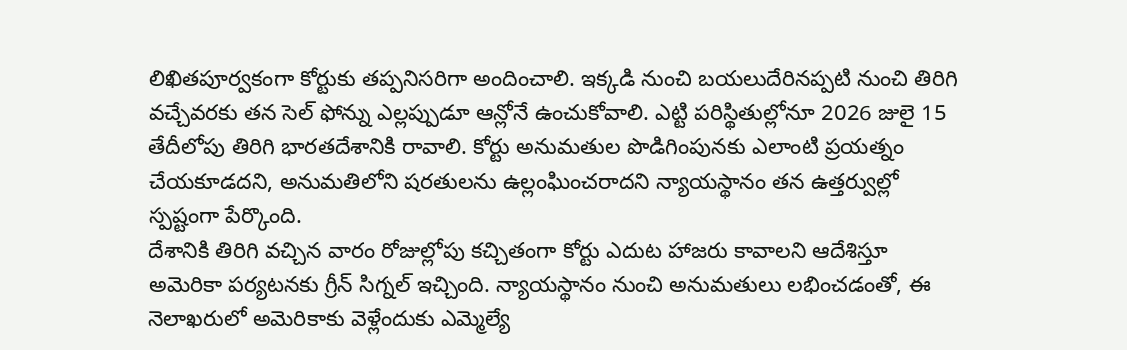లిఖితపూర్వకంగా కోర్టుకు తప్పనిసరిగా అందించాలి. ఇక్కడి నుంచి బయలుదేరినప్పటి నుంచి తిరిగి వచ్చేవరకు తన సెల్ ఫోన్ను ఎల్లప్పుడూ ఆన్లోనే ఉంచుకోవాలి. ఎట్టి పరిస్థితుల్లోనూ 2026 జులై 15 తేదీలోపు తిరిగి భారతదేశానికి రావాలి. కోర్టు అనుమతుల పొడిగింపునకు ఎలాంటి ప్రయత్నం చేయకూడదని, అనుమతిలోని షరతులను ఉల్లంఘించరాదని న్యాయస్థానం తన ఉత్తర్వుల్లో స్పష్టంగా పేర్కొంది.
దేశానికి తిరిగి వచ్చిన వారం రోజుల్లోపు కచ్చితంగా కోర్టు ఎదుట హాజరు కావాలని ఆదేశిస్తూ అమెరికా పర్యటనకు గ్రీన్ సిగ్నల్ ఇచ్చింది. న్యాయస్థానం నుంచి అనుమతులు లభించడంతో, ఈ నెలాఖరులో అమెరికాకు వెళ్లేందుకు ఎమ్మెల్యే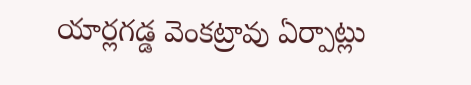యార్లగడ్డ వెంకట్రావు ఏర్పాట్లు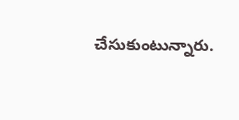చేసుకుంటున్నారు.